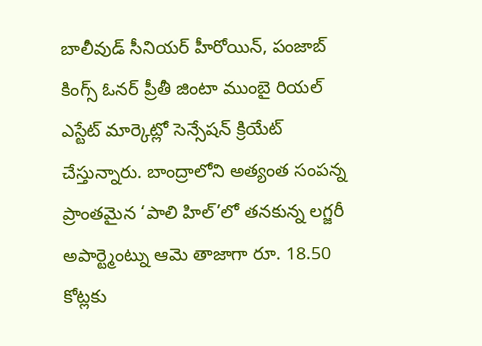బాలీవుడ్ సీనియర్ హీరోయిన్, పంజాబ్ కింగ్స్ ఓనర్ ప్రీతీ జింటా ముంబై రియల్ ఎస్టేట్ మార్కెట్లో సెన్సేషన్ క్రియేట్ చేస్తున్నారు. బాంద్రాలోని అత్యంత సంపన్న ప్రాంతమైన ‘పాలి హిల్’లో తనకున్న లగ్జరీ అపార్ట్మెంట్ను ఆమె తాజాగా రూ. 18.50 కోట్లకు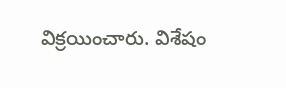విక్రయించారు. విశేషం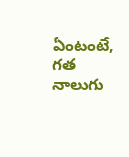ఏంటంటే, గత నాలుగు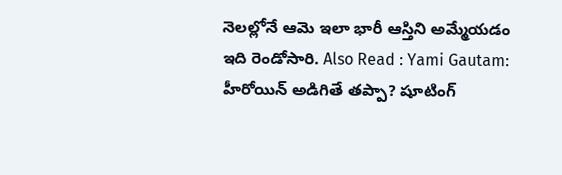నెలల్లోనే ఆమె ఇలా భారీ ఆస్తిని అమ్మేయడం ఇది రెండోసారి. Also Read : Yami Gautam: హీరోయిన్ అడిగితే తప్పా? షూటింగ్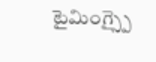టైమింగ్స్పై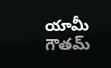యామీ గౌతమ్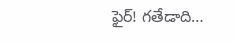ఫైర్! గతేడాది…